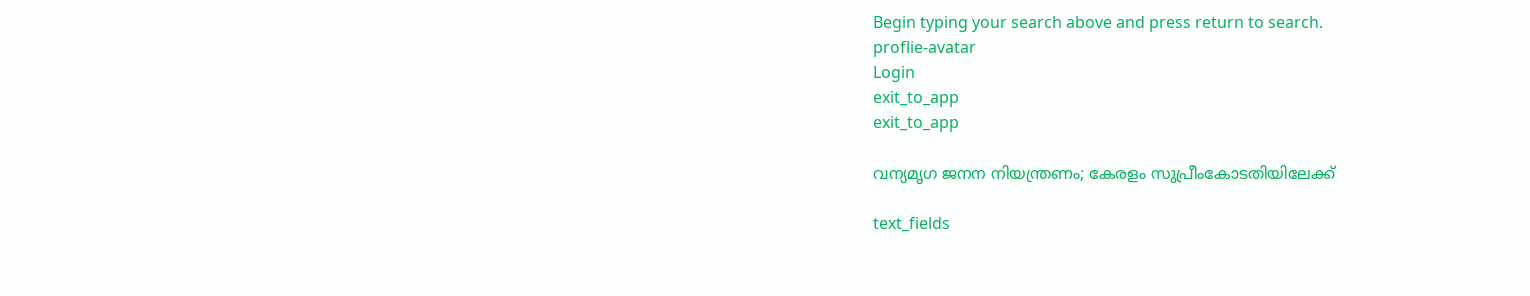Begin typing your search above and press return to search.
proflie-avatar
Login
exit_to_app
exit_to_app

വന്യമൃഗ ജനന നിയന്ത്രണം; കേരളം സുപ്രീംകോടതിയിലേക്ക്

text_fields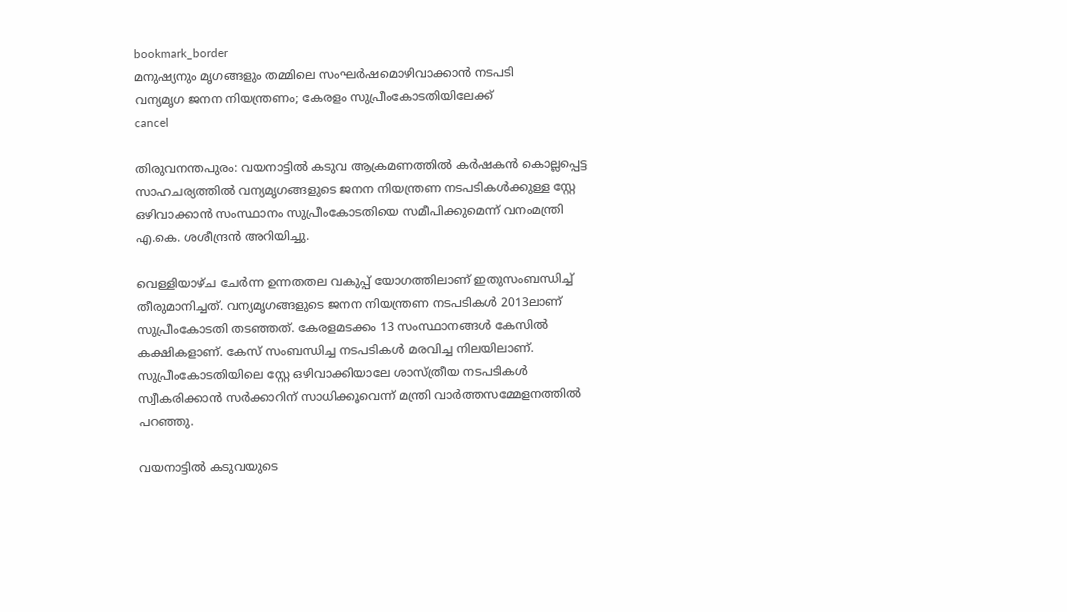bookmark_border
മനുഷ്യനും മൃഗങ്ങളും തമ്മിലെ സംഘർഷമൊഴിവാക്കാൻ നടപടി
വന്യമൃഗ ജനന നിയന്ത്രണം; കേരളം സുപ്രീംകോടതിയിലേക്ക്
cancel

തിരുവനന്തപുരം: വയനാട്ടിൽ കടുവ ആക്രമണത്തിൽ കർഷകൻ കൊല്ലപ്പെട്ട സാഹചര്യത്തിൽ വന്യമൃഗങ്ങളുടെ ജനന നിയന്ത്രണ നടപടികൾക്കുള്ള സ്റ്റേ ഒഴിവാക്കാൻ സംസ്ഥാനം സുപ്രീംകോടതിയെ സമീപിക്കുമെന്ന് വനംമന്ത്രി എ.കെ. ശശീന്ദ്രൻ അറിയിച്ചു.

വെള്ളിയാഴ്ച ചേർന്ന ഉന്നതതല വകുപ്പ് യോഗത്തിലാണ് ഇതുസംബന്ധിച്ച് തീരുമാനിച്ചത്. വന്യമൃഗങ്ങളുടെ ജനന നിയന്ത്രണ നടപടികൾ 2013ലാണ് സുപ്രീംകോടതി തടഞ്ഞത്. കേരളമടക്കം 13 സംസ്ഥാനങ്ങൾ കേസിൽ കക്ഷികളാണ്. കേസ് സംബന്ധിച്ച നടപടികൾ മരവിച്ച നിലയിലാണ്. സുപ്രീംകോടതിയിലെ സ്റ്റേ ഒഴിവാക്കിയാലേ ശാസ്ത്രീയ നടപടികൾ സ്വീകരിക്കാൻ സർക്കാറിന് സാധിക്കൂവെന്ന് മന്ത്രി വാർത്തസമ്മേളനത്തിൽ പറഞ്ഞു.

വയനാട്ടിൽ കടുവയുടെ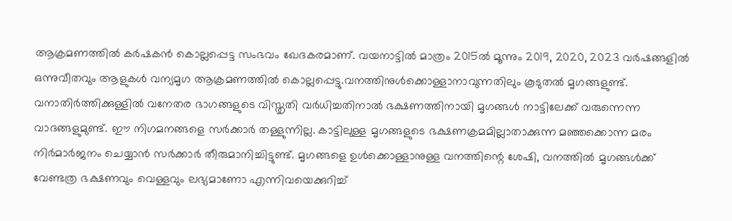ആക്രമണത്തിൽ കർഷകൻ കൊല്ലപ്പെട്ട സംഭവം ഖേദകരമാണ്. വയനാട്ടിൽ മാത്രം 2015ൽ മൂന്നും 2019, 2020, 2023 വർഷങ്ങളിൽ ഒന്നുവീതവും ആളുകൾ വന്യമൃഗ ആക്രമണത്തിൽ കൊല്ലപ്പെട്ടു.വനത്തിനുൾക്കൊള്ളാനാവുന്നതിലും കൂടുതൽ മൃഗങ്ങളുണ്ട്. വനാതിർത്തിക്കുള്ളിൽ വനേതര ഭാഗങ്ങളുടെ വിസ്തൃതി വർധിച്ചതിനാൽ ഭക്ഷണത്തിനായി മൃഗങ്ങൾ നാട്ടിലേക്ക് വരുന്നെന്ന വാദങ്ങളുമുണ്ട്. ഈ നിഗമനങ്ങളെ സർക്കാർ തള്ളുന്നില്ല. കാട്ടിലുള്ള മൃഗങ്ങളുടെ ഭക്ഷണക്രമമില്ലാതാക്കുന്ന മഞ്ഞക്കൊന്ന മരം നിർമാർജനം ചെയ്യാൻ സർക്കാർ തീരുമാനിച്ചിട്ടുണ്ട്. മൃഗങ്ങളെ ഉൾക്കൊള്ളാനുള്ള വനത്തിന്റെ ശേഷി, വനത്തിൽ മൃഗങ്ങൾക്ക് വേണ്ടത്ര ഭക്ഷണവും വെള്ളവും ലഭ്യമാണോ എന്നിവയെക്കുറിച്ച്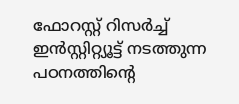ഫോറസ്റ്റ് റിസർച്ച് ഇൻസ്റ്റിറ്റ്യൂട്ട് നടത്തുന്ന പഠനത്തിന്റെ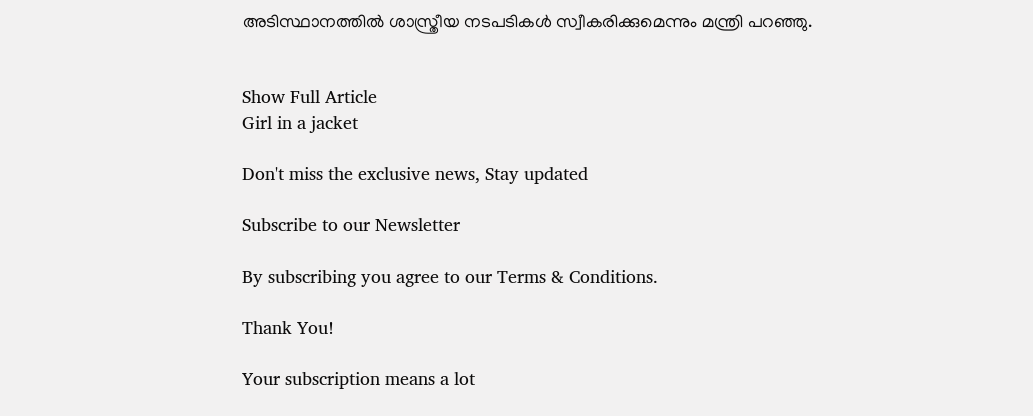അടിസ്ഥാനത്തിൽ ശാസ്ത്രീയ നടപടികൾ സ്വീകരിക്കുമെന്നും മന്ത്രി പറഞ്ഞു.


Show Full Article
Girl in a jacket

Don't miss the exclusive news, Stay updated

Subscribe to our Newsletter

By subscribing you agree to our Terms & Conditions.

Thank You!

Your subscription means a lot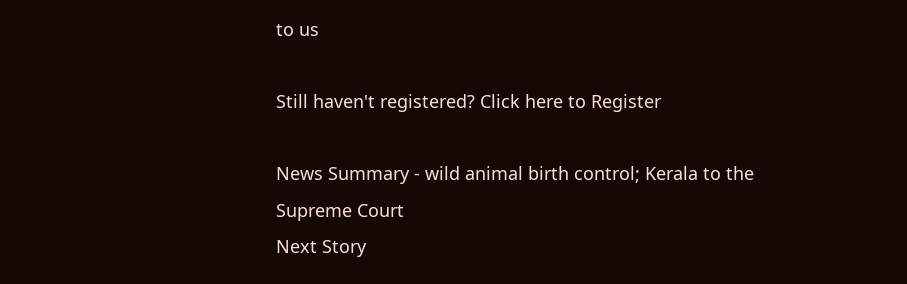to us

Still haven't registered? Click here to Register

News Summary - wild animal birth control; Kerala to the Supreme Court
Next Story